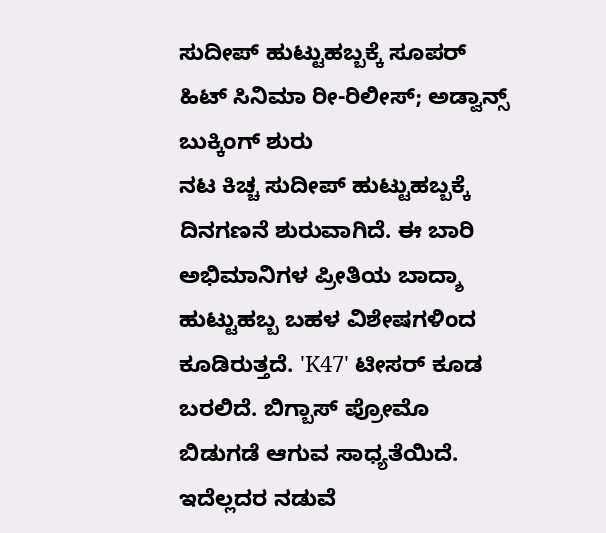ಸುದೀಪ್ ಹುಟ್ಟುಹಬ್ಬಕ್ಕೆ ಸೂಪರ್ ಹಿಟ್ ಸಿನಿಮಾ ರೀ-ರಿಲೀಸ್; ಅಡ್ವಾನ್ಸ್ ಬುಕ್ಕಿಂಗ್ ಶುರು
ನಟ ಕಿಚ್ಚ ಸುದೀಪ್ ಹುಟ್ಟುಹಬ್ಬಕ್ಕೆ ದಿನಗಣನೆ ಶುರುವಾಗಿದೆ. ಈ ಬಾರಿ ಅಭಿಮಾನಿಗಳ ಪ್ರೀತಿಯ ಬಾದ್ಶಾ ಹುಟ್ಟುಹಬ್ಬ ಬಹಳ ವಿಶೇಷಗಳಿಂದ ಕೂಡಿರುತ್ತದೆ. 'K47' ಟೀಸರ್ ಕೂಡ ಬರಲಿದೆ. ಬಿಗ್ಬಾಸ್ ಪ್ರೋಮೊ ಬಿಡುಗಡೆ ಆಗುವ ಸಾಧ್ಯತೆಯಿದೆ. ಇದೆಲ್ಲದರ ನಡುವೆ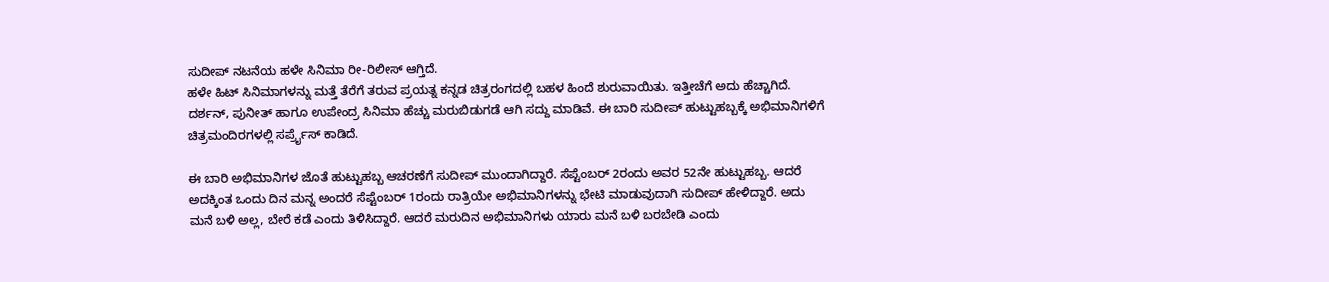ಸುದೀಪ್ ನಟನೆಯ ಹಳೇ ಸಿನಿಮಾ ರೀ-ರಿಲೀಸ್ ಆಗ್ತಿದೆ.
ಹಳೇ ಹಿಟ್ ಸಿನಿಮಾಗಳನ್ನು ಮತ್ತೆ ತೆರೆಗೆ ತರುವ ಪ್ರಯತ್ನ ಕನ್ನಡ ಚಿತ್ರರಂಗದಲ್ಲಿ ಬಹಳ ಹಿಂದೆ ಶುರುವಾಯಿತು. ಇತ್ತೀಚೆಗೆ ಅದು ಹೆಚ್ಚಾಗಿದೆ. ದರ್ಶನ್, ಪುನೀತ್ ಹಾಗೂ ಉಪೇಂದ್ರ ಸಿನಿಮಾ ಹೆಚ್ಚು ಮರುಬಿಡುಗಡೆ ಆಗಿ ಸದ್ದು ಮಾಡಿವೆ. ಈ ಬಾರಿ ಸುದೀಪ್ ಹುಟ್ಟುಹಬ್ಬಕ್ಕೆ ಅಭಿಮಾನಿಗಳಿಗೆ ಚಿತ್ರಮಂದಿರಗಳಲ್ಲಿ ಸರ್ಪ್ರೈಸ್ ಕಾಡಿದೆ.

ಈ ಬಾರಿ ಅಭಿಮಾನಿಗಳ ಜೊತೆ ಹುಟ್ಟುಹಬ್ಬ ಆಚರಣೆಗೆ ಸುದೀಪ್ ಮುಂದಾಗಿದ್ದಾರೆ. ಸೆಪ್ಟೆಂಬರ್ 2ರಂದು ಅವರ 52ನೇ ಹುಟ್ಟುಹಬ್ಬ. ಆದರೆ ಅದಕ್ಕಿಂತ ಒಂದು ದಿನ ಮನ್ನ ಅಂದರೆ ಸೆಪ್ಟೆಂಬರ್ 1ರಂದು ರಾತ್ರಿಯೇ ಅಭಿಮಾನಿಗಳನ್ನು ಭೇಟಿ ಮಾಡುವುದಾಗಿ ಸುದೀಪ್ ಹೇಳಿದ್ದಾರೆ. ಅದು ಮನೆ ಬಳಿ ಅಲ್ಲ, ಬೇರೆ ಕಡೆ ಎಂದು ತಿಳಿಸಿದ್ದಾರೆ. ಆದರೆ ಮರುದಿನ ಅಭಿಮಾನಿಗಳು ಯಾರು ಮನೆ ಬಳಿ ಬರಬೇಡಿ ಎಂದು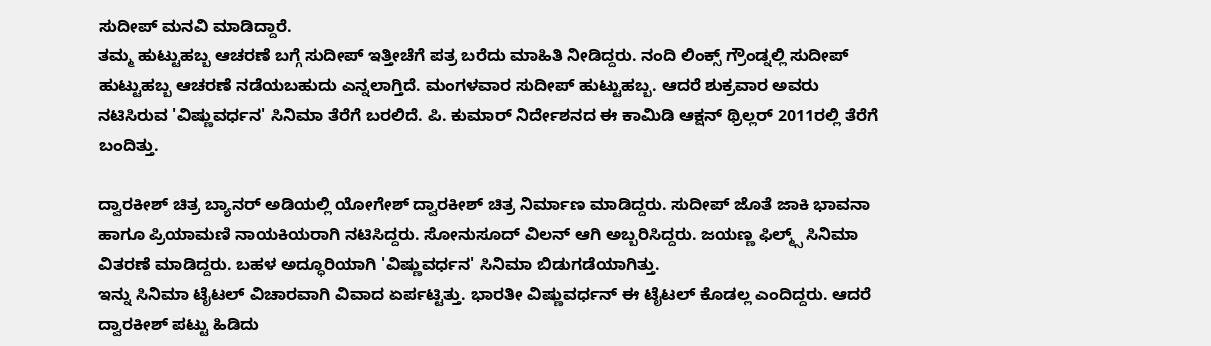ಸುದೀಪ್ ಮನವಿ ಮಾಡಿದ್ದಾರೆ.
ತಮ್ಮ ಹುಟ್ಟುಹಬ್ಬ ಆಚರಣೆ ಬಗ್ಗೆ ಸುದೀಪ್ ಇತ್ತೀಚೆಗೆ ಪತ್ರ ಬರೆದು ಮಾಹಿತಿ ನೀಡಿದ್ದರು. ನಂದಿ ಲಿಂಕ್ಸ್ ಗ್ರೌಂಡ್ನಲ್ಲಿ ಸುದೀಪ್ ಹುಟ್ಟುಹಬ್ಬ ಆಚರಣೆ ನಡೆಯಬಹುದು ಎನ್ನಲಾಗ್ತಿದೆ. ಮಂಗಳವಾರ ಸುದೀಪ್ ಹುಟ್ಟುಹಬ್ಬ. ಆದರೆ ಶುಕ್ರವಾರ ಅವರು ನಟಿಸಿರುವ 'ವಿಷ್ಣುವರ್ಧನ' ಸಿನಿಮಾ ತೆರೆಗೆ ಬರಲಿದೆ. ಪಿ. ಕುಮಾರ್ ನಿರ್ದೇಶನದ ಈ ಕಾಮಿಡಿ ಆಕ್ಷನ್ ಥ್ರಿಲ್ಲರ್ 2011ರಲ್ಲಿ ತೆರೆಗೆ ಬಂದಿತ್ತು.

ದ್ವಾರಕೀಶ್ ಚಿತ್ರ ಬ್ಯಾನರ್ ಅಡಿಯಲ್ಲಿ ಯೋಗೇಶ್ ದ್ವಾರಕೀಶ್ ಚಿತ್ರ ನಿರ್ಮಾಣ ಮಾಡಿದ್ದರು. ಸುದೀಪ್ ಜೊತೆ ಜಾಕಿ ಭಾವನಾ ಹಾಗೂ ಪ್ರಿಯಾಮಣಿ ನಾಯಕಿಯರಾಗಿ ನಟಿಸಿದ್ದರು. ಸೋನುಸೂದ್ ವಿಲನ್ ಆಗಿ ಅಬ್ಬರಿಸಿದ್ದರು. ಜಯಣ್ಣ ಫಿಲ್ಮ್ಸ್ ಸಿನಿಮಾ ವಿತರಣೆ ಮಾಡಿದ್ದರು. ಬಹಳ ಅದ್ಧೂರಿಯಾಗಿ 'ವಿಷ್ಣುವರ್ಧನ' ಸಿನಿಮಾ ಬಿಡುಗಡೆಯಾಗಿತ್ತು.
ಇನ್ನು ಸಿನಿಮಾ ಟೈಟಲ್ ವಿಚಾರವಾಗಿ ವಿವಾದ ಏರ್ಪಟ್ಟಿತ್ತು. ಭಾರತೀ ವಿಷ್ಣುವರ್ಧನ್ ಈ ಟೈಟಲ್ ಕೊಡಲ್ಲ ಎಂದಿದ್ದರು. ಆದರೆ ದ್ವಾರಕೀಶ್ ಪಟ್ಟು ಹಿಡಿದು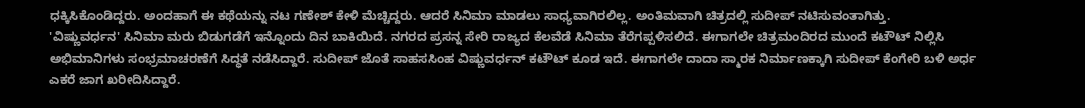ಧಕ್ಕಿಸಿಕೊಂಡಿದ್ದರು. ಅಂದಹಾಗೆ ಈ ಕಥೆಯನ್ನು ನಟ ಗಣೇಶ್ ಕೇಳಿ ಮೆಚ್ಚಿದ್ದರು. ಆದರೆ ಸಿನಿಮಾ ಮಾಡಲು ಸಾಧ್ಯವಾಗಿರಲಿಲ್ಲ. ಅಂತಿಮವಾಗಿ ಚಿತ್ರದಲ್ಲಿ ಸುದೀಪ್ ನಟಿಸುವಂತಾಗಿತ್ತು.
'ವಿಷ್ಣುವರ್ಧನ' ಸಿನಿಮಾ ಮರು ಬಿಡುಗಡೆಗೆ ಇನ್ನೊಂದು ದಿನ ಬಾಕಿಯಿದೆ. ನಗರದ ಪ್ರಸನ್ನ ಸೇರಿ ರಾಜ್ಯದ ಕೆಲವೆಡೆ ಸಿನಿಮಾ ತೆರೆಗಪ್ಪಳಿಸಲಿದೆ. ಈಗಾಗಲೇ ಚಿತ್ರಮಂದಿರದ ಮುಂದೆ ಕಟೌಟ್ ನಿಲ್ಲಿಸಿ ಅಭಿಮಾನಿಗಳು ಸಂಭ್ರಮಾಚರಣೆಗೆ ಸಿದ್ಧತೆ ನಡೆಸಿದ್ದಾರೆ. ಸುದೀಪ್ ಜೊತೆ ಸಾಹಸಸಿಂಹ ವಿಷ್ಣುವರ್ಧನ್ ಕಟೌಟ್ ಕೂಡ ಇದೆ. ಈಗಾಗಲೇ ದಾದಾ ಸ್ಮಾರಕ ನಿರ್ಮಾಣಕ್ಕಾಗಿ ಸುದೀಪ್ ಕೆಂಗೇರಿ ಬಳಿ ಅರ್ಧ ಎಕರೆ ಜಾಗ ಖರೀದಿಸಿದ್ದಾರೆ.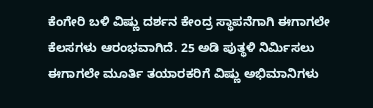ಕೆಂಗೇರಿ ಬಳಿ ವಿಷ್ಣು ದರ್ಶನ ಕೇಂದ್ರ ಸ್ಥಾಪನೆಗಾಗಿ ಈಗಾಗಲೇ ಕೆಲಸಗಳು ಆರಂಭವಾಗಿದೆ. 25 ಅಡಿ ಪುತ್ಥಳಿ ನಿರ್ಮಿಸಲು ಈಗಾಗಲೇ ಮೂರ್ತಿ ತಯಾರಕರಿಗೆ ವಿಷ್ಣು ಅಭಿಮಾನಿಗಳು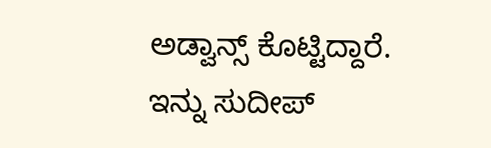ಅಡ್ವಾನ್ಸ್ ಕೊಟ್ಟಿದ್ದಾರೆ. ಇನ್ನು ಸುದೀಪ್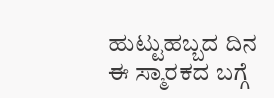ಹುಟ್ಟುಹಬ್ಬದ ದಿನ ಈ ಸ್ಮಾರಕದ ಬಗ್ಗೆ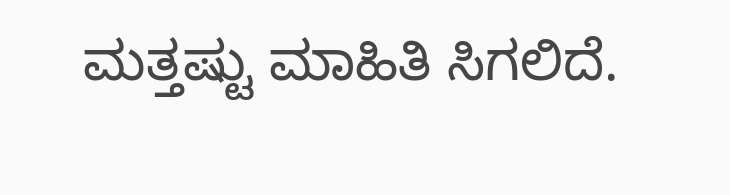ಮತ್ತಷ್ಟು ಮಾಹಿತಿ ಸಿಗಲಿದೆ.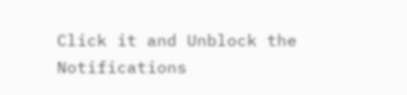Click it and Unblock the Notifications